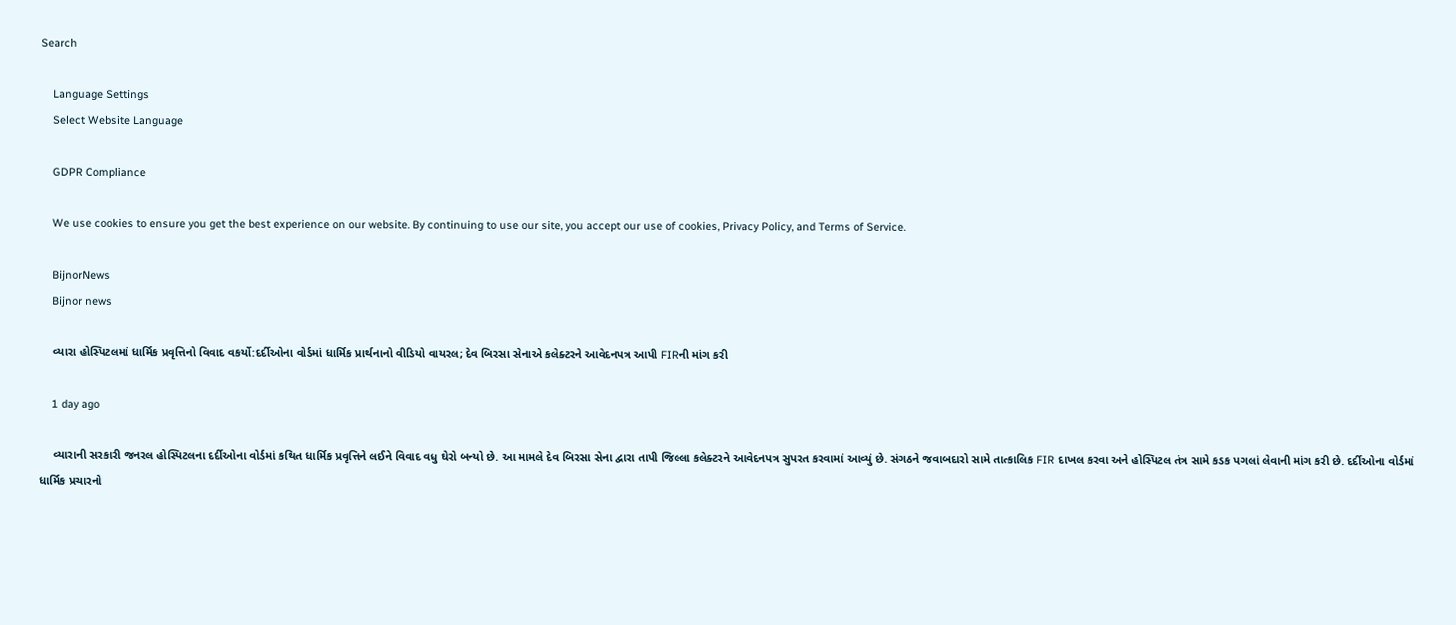Search

    Language Settings
    Select Website Language

    GDPR Compliance

    We use cookies to ensure you get the best experience on our website. By continuing to use our site, you accept our use of cookies, Privacy Policy, and Terms of Service.

    BijnorNews
    Bijnor news

    વ્યારા હોસ્પિટલમાં ધાર્મિક પ્રવૃત્તિનો વિવાદ વકર્યો:દર્દીઓના વોર્ડમાં ધાર્મિક પ્રાર્થનાનો વીડિયો વાયરલ; દેવ બિરસા સેનાએ કલેક્ટરને આવેદનપત્ર આપી FIRની માંગ કરી

    1 day ago

    વ્યારાની સરકારી જનરલ હોસ્પિટલના દર્દીઓના વોર્ડમાં કથિત ધાર્મિક પ્રવૃત્તિને લઈને વિવાદ વધુ ઘેરો બન્યો છે. આ મામલે દેવ બિરસા સેના દ્વારા તાપી જિલ્લા કલેક્ટરને આવેદનપત્ર સુપરત કરવામાં આવ્યું છે. સંગઠને જવાબદારો સામે તાત્કાલિક FIR દાખલ કરવા અને હોસ્પિટલ તંત્ર સામે કડક પગલાં લેવાની માંગ કરી છે. દર્દીઓના વોર્ડમાં ધાર્મિક પ્રચારનો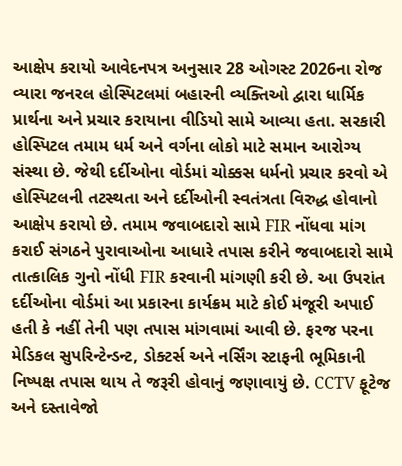આક્ષેપ કરાયો આવેદનપત્ર અનુસાર 28 ઓગસ્ટ 2026ના રોજ વ્યારા જનરલ હોસ્પિટલમાં બહારની વ્યક્તિઓ દ્વારા ધાર્મિક પ્રાર્થના અને પ્રચાર કરાયાના વીડિયો સામે આવ્યા હતા. સરકારી હોસ્પિટલ તમામ ધર્મ અને વર્ગના લોકો માટે સમાન આરોગ્ય સંસ્થા છે. જેથી દર્દીઓના વોર્ડમાં ચોક્કસ ધર્મનો પ્રચાર કરવો એ હોસ્પિટલની તટસ્થતા અને દર્દીઓની સ્વતંત્રતા વિરુદ્ધ હોવાનો આક્ષેપ કરાયો છે. તમામ જવાબદારો સામે FIR નોંધવા માંગ કરાઈ સંગઠને પુરાવાઓના આધારે તપાસ કરીને જવાબદારો સામે તાત્કાલિક ગુનો નોંધી FIR કરવાની માંગણી કરી છે. આ ઉપરાંત દર્દીઓના વોર્ડમાં આ પ્રકારના કાર્યક્રમ માટે કોઈ મંજૂરી અપાઈ હતી કે નહીં તેની પણ તપાસ માંગવામાં આવી છે. ફરજ પરના મેડિકલ સુપરિન્ટેન્ડન્ટ, ડોક્ટર્સ અને નર્સિંગ સ્ટાફની ભૂમિકાની નિષ્પક્ષ તપાસ થાય તે જરૂરી હોવાનું જણાવાયું છે. CCTV ફૂટેજ અને દસ્તાવેજો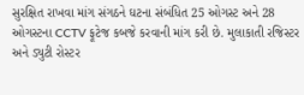સુરક્ષિત રાખવા માંગ સંગઠને ઘટના સંબંધિત 25 ઓગસ્ટ અને 28 ઓગસ્ટના CCTV ફૂટેજ કબજે કરવાની માંગ કરી છે. મુલાકાતી રજિસ્ટર અને ડ્યુટી રોસ્ટર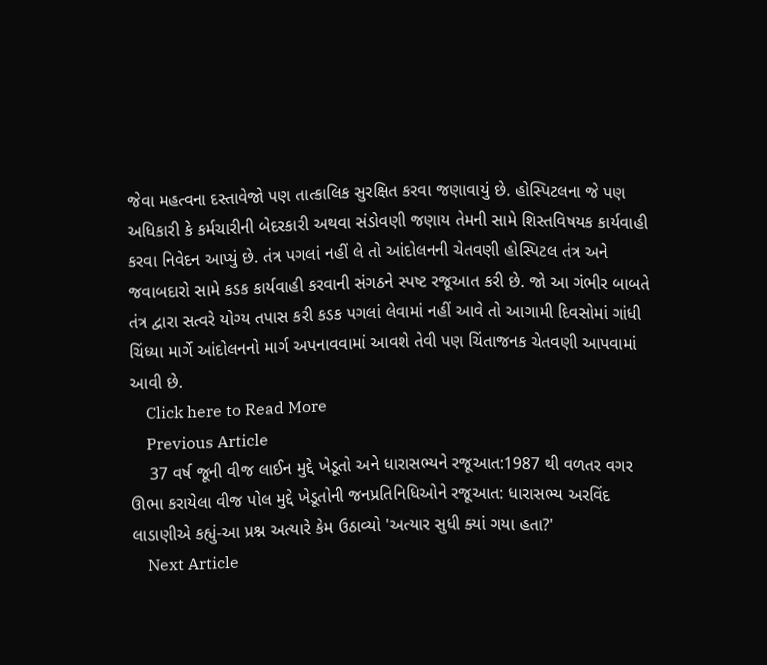જેવા મહત્વના દસ્તાવેજો પણ તાત્કાલિક સુરક્ષિત કરવા જણાવાયું છે. હોસ્પિટલના જે પણ અધિકારી કે કર્મચારીની બેદરકારી અથવા સંડોવણી જણાય તેમની સામે શિસ્તવિષયક કાર્યવાહી કરવા નિવેદન આપ્યું છે. તંત્ર પગલાં નહીં લે તો આંદોલનની ચેતવણી હોસ્પિટલ તંત્ર અને જવાબદારો સામે કડક કાર્યવાહી કરવાની સંગઠને સ્પષ્ટ રજૂઆત કરી છે. જો આ ગંભીર બાબતે તંત્ર દ્વારા સત્વરે યોગ્ય તપાસ કરી કડક પગલાં લેવામાં નહીં આવે તો આગામી દિવસોમાં ગાંધી ચિંધ્યા માર્ગે આંદોલનનો માર્ગ અપનાવવામાં આવશે તેવી પણ ચિંતાજનક ચેતવણી આપવામાં આવી છે.
    Click here to Read More
    Previous Article
    37 વર્ષ જૂની વીજ લાઈન મુદ્દે ખેડૂતો અને ધારાસભ્યને રજૂઆત:1987 થી વળતર વગર ઊભા કરાયેલા વીજ પોલ મુદ્દે ખેડૂતોની જનપ્રતિનિધિઓને રજૂઆત: ધારાસભ્ય અરવિંદ લાડાણીએ કહ્યું-આ પ્રશ્ન અત્યારે કેમ ઉઠાવ્યો 'અત્યાર સુધી ક્યાં ગયા હતા?'
    Next Article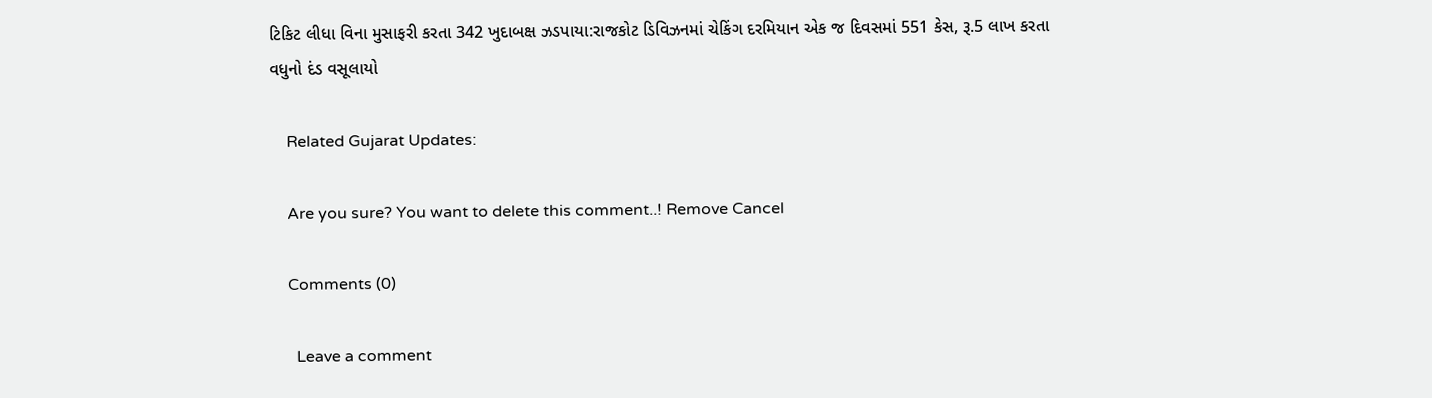ટિકિટ લીધા વિના મુસાફરી કરતા 342 ખુદાબક્ષ ઝડપાયા:રાજકોટ ડિવિઝનમાં ચેકિંગ દરમિયાન એક જ દિવસમાં 551 કેસ, રૂ.5 લાખ કરતા વધુનો દંડ વસૂલાયો

    Related Gujarat Updates:

    Are you sure? You want to delete this comment..! Remove Cancel

    Comments (0)

      Leave a comment